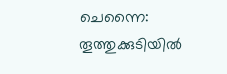ചെന്നൈ: തൂത്തുക്കുടിയിൽ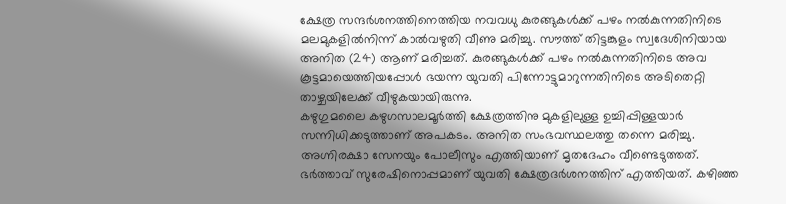ക്ഷേത്ര സന്ദർശനത്തിനെത്തിയ നവവധു കുരങ്ങുകൾക്ക് പഴം നൽകുന്നതിനിടെ മലമുകളിൽനിന്ന് കാൽവഴുതി വീണു മരിച്ചു. സൗത്ത് തിട്ടങ്കുളം സ്വദേശിനിയായ അനിത (24) ആണ് മരിച്ചത്. കുരങ്ങുകൾക്ക് പഴം നൽകുന്നതിനിടെ അവ കൂട്ടമായെത്തിയപ്പോൾ ഭയന്ന യുവതി പിന്നോട്ടുമാറുന്നതിനിടെ അടിതെറ്റി താഴ്ചയിലേക്ക് വീഴുകയായിരുന്നു.
കഴുഗുമലൈ കഴുഗസാലമൂർത്തി ക്ഷേത്രത്തിനു മുകളിലുള്ള ഉച്ചിപ്പിള്ളയാർ സന്നിധിക്കടുത്താണ് അപകടം. അനിത സംഭവസ്ഥലത്തു തന്നെ മരിച്ചു. അഗ്നിരക്ഷാ സേനയും പോലീസും എത്തിയാണ് മൃതദേഹം വീണ്ടെടുത്തത്. ഭർത്താവ് സുരേഷിനൊപ്പമാണ് യുവതി ക്ഷേത്രദർശനത്തിന് എത്തിയത്. കഴിഞ്ഞ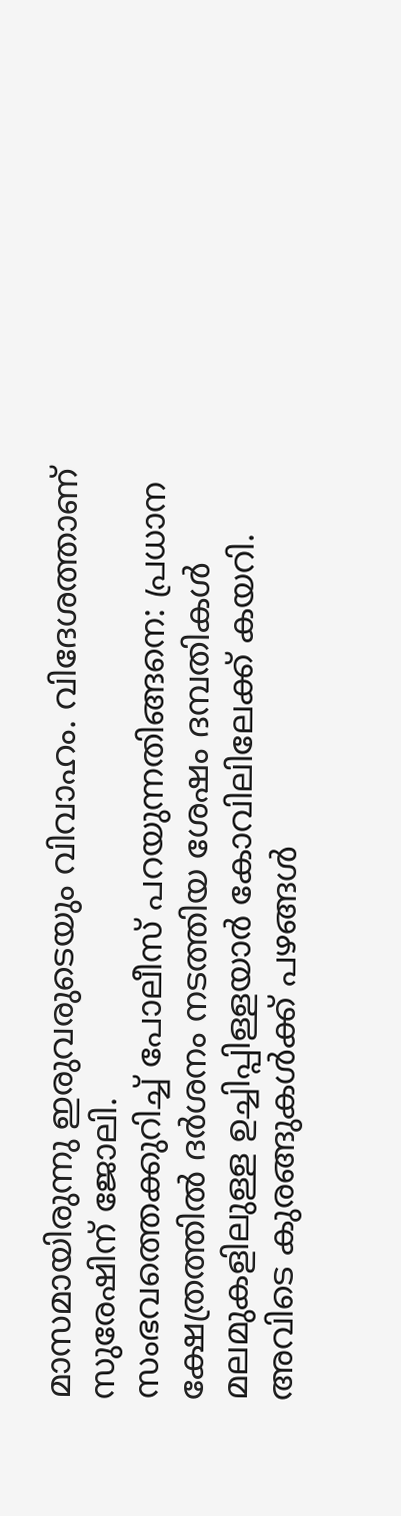മാസമായിരുന്നു ഇരുവരുടെയും വിവാഹം. വിദേശത്താണ് സുരേഷിന് ജോലി.
സംഭവത്തെക്കുറിച്ച് പോലീസ് പറയുന്നതിങ്ങനെ: പ്രധാന ക്ഷേത്രത്തിൽ ദർശനം നടത്തിയ ശേഷം ദമ്പതികൾ മലമുകളിലുള്ള ഉച്ചിപ്പിള്ളയാർ കോവിലിലേക്ക് കയറി. അവിടെ കുരങ്ങുകൾക്ക് പഴങ്ങൾ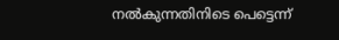നൽകുന്നതിനിടെ പെട്ടെന്ന്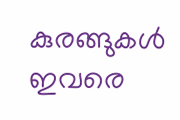കുരങ്ങുകൾ ഇവരെ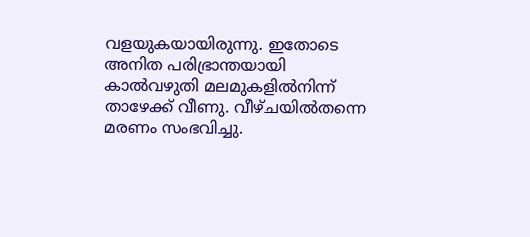വളയുകയായിരുന്നു. ഇതോടെ അനിത പരിഭ്രാന്തയായി കാൽവഴുതി മലമുകളിൽനിന്ന് താഴേക്ക് വീണു. വീഴ്ചയിൽതന്നെ മരണം സംഭവിച്ചു.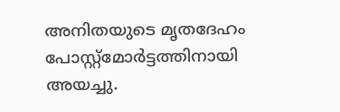അനിതയുടെ മൃതദേഹം പോസ്റ്റ്മോർട്ടത്തിനായി അയച്ചു.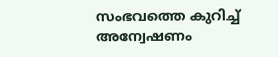സംഭവത്തെ കുറിച്ച് അന്വേഷണം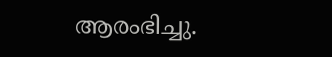ആരംഭിച്ചു.